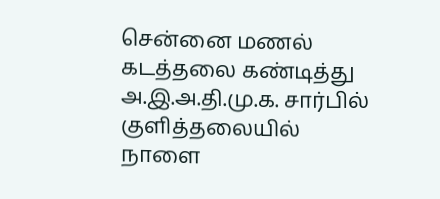சென்னை மணல் கடத்தலை கண்டித்து அ.இ.அ.தி.மு.க. சார்பில் குளித்தலையில் நாளை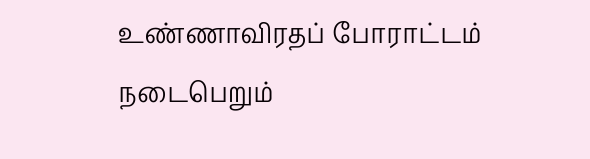உண்ணாவிரதப் போராட்டம் நடைபெறும்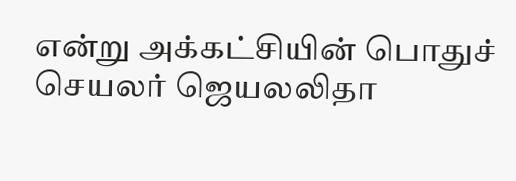என்று அக்கட்சியின் பொதுச் செயலர் ஜெயலலிதா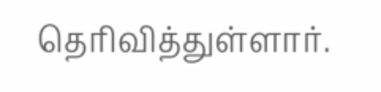தெரிவித்துள்ளார்.